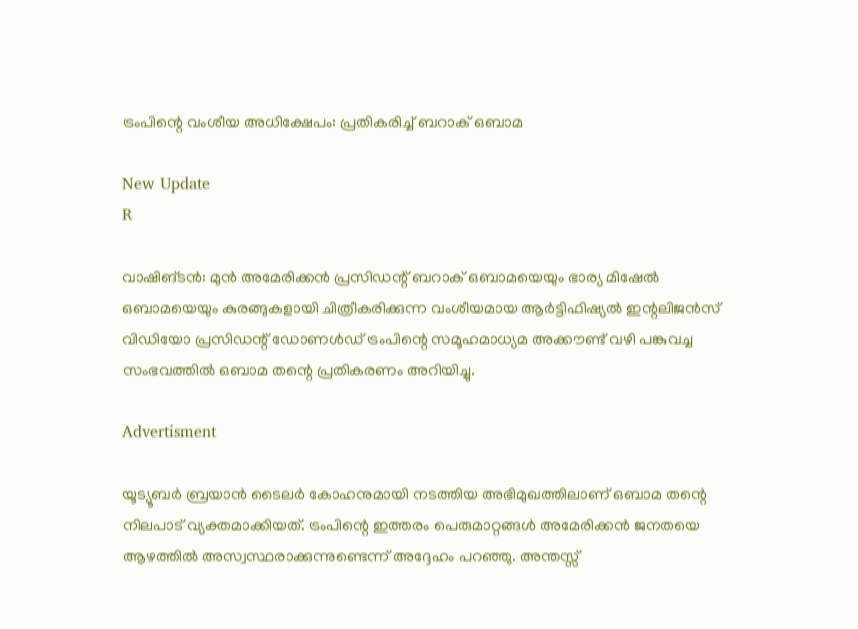ട്രംപിന്റെ വംശീയ അധിക്ഷേപം: പ്രതികരിച്ച് ബറാക് ഒബാമ

New Update
R

വാഷിങ്ടൻ: മുൻ അമേരിക്കൻ പ്രസിഡന്റ് ബറാക് ഒബാമയെയും ഭാര്യ മിഷേൽ ഒബാമയെയും കുരങ്ങുകളായി ചിത്രീകരിക്കുന്ന വംശീയമായ ആർട്ടിഫിഷ്യൽ ഇന്റലിജൻസ് വിഡിയോ പ്രസിഡന്റ് ഡോണൾഡ് ട്രംപിന്റെ സമൂഹമാധ്യമ അക്കൗണ്ട് വഴി പങ്കുവച്ച സംഭവത്തിൽ ഒബാമ തന്റെ പ്രതികരണം അറിയിച്ചു.

Advertisment

യൂട്യൂബർ ബ്രയാൻ ടൈലർ കോഹനുമായി നടത്തിയ അഭിമുഖത്തിലാണ് ഒബാമ തന്റെ നിലപാട് വ്യക്തമാക്കിയത്. ട്രംപിന്റെ ഇത്തരം പെരുമാറ്റങ്ങൾ അമേരിക്കൻ ജനതയെ ആഴത്തിൽ അസ്വസ്ഥരാക്കുന്നുണ്ടെന്ന് അദ്ദേഹം പറഞ്ഞു. അന്തസ്സ്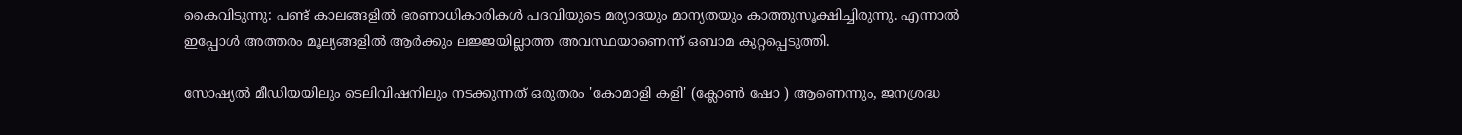കൈവിടുന്നു: പണ്ട് കാലങ്ങളിൽ ഭരണാധികാരികൾ പദവിയുടെ മര്യാദയും മാന്യതയും കാത്തുസൂക്ഷിച്ചിരുന്നു. എന്നാൽ ഇപ്പോൾ അത്തരം മൂല്യങ്ങളിൽ ആർക്കും ലജ്ജയില്ലാത്ത അവസ്ഥയാണെന്ന് ഒബാമ കുറ്റപ്പെടുത്തി.

സോഷ്യൽ മീഡിയയിലും ടെലിവിഷനിലും നടക്കുന്നത് ഒരുതരം 'കോമാളി കളി' (ക്ലോൺ ഷോ ) ആണെന്നും, ജനശ്രദ്ധ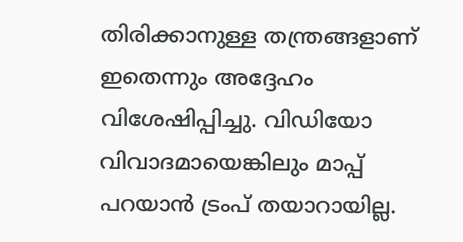തിരിക്കാനുള്ള തന്ത്രങ്ങളാണ് ഇതെന്നും അദ്ദേഹം വിശേഷിപ്പിച്ചു. വിഡിയോ വിവാദമായെങ്കിലും മാപ്പ് പറയാൻ ട്രംപ് തയാറായില്ല.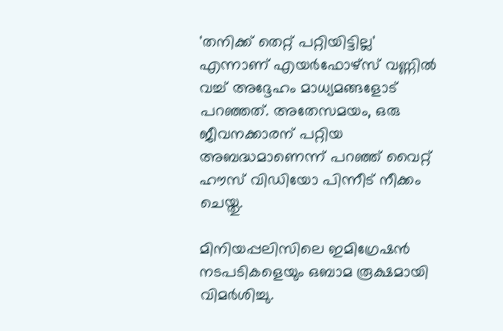'തനിക്ക് തെറ്റ് പറ്റിയിട്ടില്ല' എന്നാണ് എയർഫോഴ്സ് വണ്ണിൽ വച്ച് അദ്ദേഹം മാധ്യമങ്ങളോട് പറഞ്ഞത്. അതേസമയം, ഒരു ജീവനക്കാരന് പറ്റിയ അബദ്ധമാണെന്ന് പറഞ്ഞ് വൈറ്റ് ഹൗസ് വിഡിയോ പിന്നീട് നീക്കം ചെയ്തു.

മിനിയപ്പലിസിലെ ഇമിഗ്രേഷൻ നടപടികളെയും ഒബാമ രൂക്ഷമായി വിമർശിച്ചു.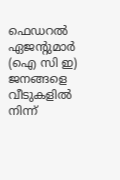ഫെഡറൽ ഏജന്റുമാർ (ഐ സി ഇ) ജനങ്ങളെ വീടുകളിൽ നിന്ന്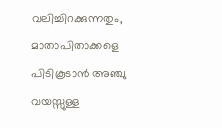വലിച്ചിറക്കുന്നതും, മാതാപിതാക്കളെ പിടികൂടാൻ അഞ്ചു വയസ്സുള്ള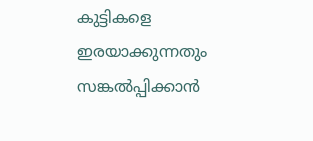കുട്ടികളെ ഇരയാക്കുന്നതും സങ്കൽപ്പിക്കാൻ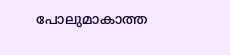പോലുമാകാത്ത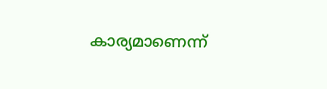കാര്യമാണെന്ന്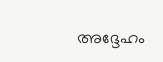അദ്ദേഹം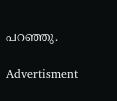പറഞ്ഞു.

Advertisment